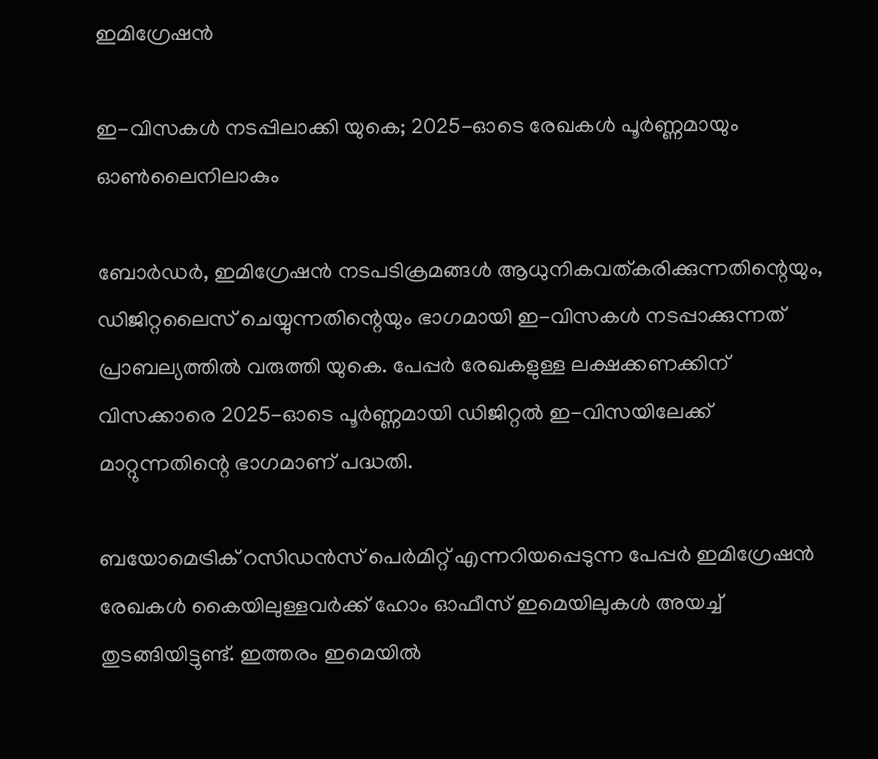ഇമിഗ്രേഷന്‍

ഇ-വിസകള്‍ നടപ്പിലാക്കി യുകെ; 2025-ഓടെ രേഖകള്‍ പൂര്‍ണ്ണമായും ഓണ്‍ലൈനിലാകും

ബോര്‍ഡര്‍, ഇമിഗ്രേഷന്‍ നടപടിക്രമങ്ങള്‍ ആധുനികവത്കരിക്കുന്നതിന്റെയും, ഡിജിറ്റലൈസ് ചെയ്യുന്നതിന്റെയും ഭാഗമായി ഇ-വിസകള്‍ നടപ്പാക്കുന്നത് പ്രാബല്യത്തില്‍ വരുത്തി യുകെ. പേപ്പര്‍ രേഖകളുള്ള ലക്ഷക്കണക്കിന് വിസക്കാരെ 2025-ഓടെ പൂര്‍ണ്ണമായി ഡിജിറ്റല്‍ ഇ-വിസയിലേക്ക് മാറ്റുന്നതിന്റെ ഭാഗമാണ് പദ്ധതി.

ബയോമെട്രിക് റസിഡന്‍സ് പെര്‍മിറ്റ് എന്നറിയപ്പെടുന്ന പേപ്പര്‍ ഇമിഗ്രേഷന്‍ രേഖകള്‍ കൈയിലുള്ളവര്‍ക്ക് ഹോം ഓഫീസ് ഇമെയിലുകള്‍ അയച്ച് തുടങ്ങിയിട്ടുണ്ട്. ഇത്തരം ഇമെയില്‍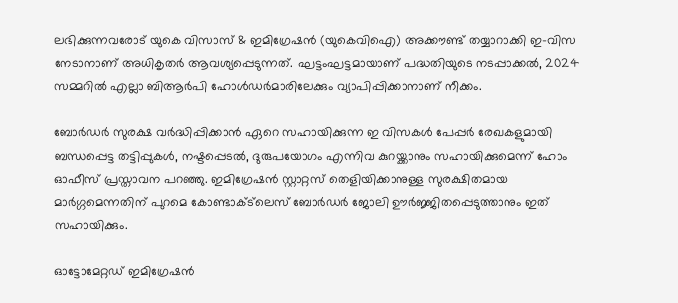ലഭിക്കുന്നവരോട് യുകെ വിസാസ് & ഇമിഗ്രേഷന്‍ (യുകെവിഐ) അക്കൗണ്ട് തയ്യാറാക്കി ഇ-വിസ നേടാനാണ് അധികൃതര്‍ ആവശ്യപ്പെടുന്നത്. ഘട്ടംഘട്ടമായാണ് പദ്ധതിയുടെ നടപ്പാക്കല്‍, 2024 സമ്മറില്‍ എല്ലാ ബിആര്‍പി ഹോള്‍ഡര്‍മാരിലേക്കും വ്യാപിപ്പിക്കാനാണ് നീക്കം.

ബോര്‍ഡര്‍ സുരക്ഷ വര്‍ദ്ധിപ്പിക്കാന്‍ ഏറെ സഹായിക്കുന്ന ഇ വിസകള്‍ പേപ്പര്‍ രേഖകളുമായി ബന്ധപ്പെട്ട തട്ടിപ്പുകള്‍, നഷ്ടപ്പെടല്‍, ദുരുപയോഗം എന്നിവ കുറയ്ക്കാനും സഹായിക്കുമെന്ന് ഹോം ഓഫീസ് പ്രസ്താവന പറഞ്ഞു. ഇമിഗ്രേഷന്‍ സ്റ്റാറ്റസ് തെളിയിക്കാനുള്ള സുരക്ഷിതമായ മാര്‍ഗ്ഗമെന്നതിന് പുറമെ കോണ്ടാക്ട്‌ലെസ് ബോര്‍ഡര്‍ ജോലി ഊര്‍ജ്ജിതപ്പെടുത്താനും ഇത് സഹായിക്കും.

ഓട്ടോമേറ്റഡ് ഇമിഗ്രേഷന്‍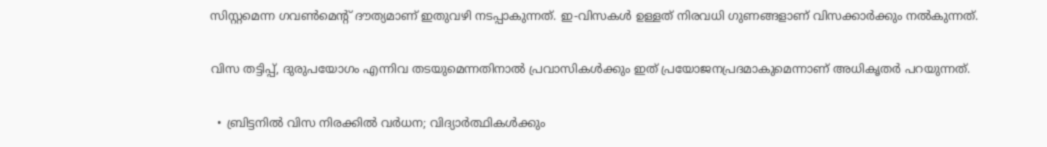സിസ്റ്റമെന്ന ഗവണ്‍മെന്റ് ദൗത്യമാണ് ഇതുവഴി നടപ്പാകുന്നത്. ഇ-വിസകള്‍ ഉള്ളത് നിരവധി ഗുണങ്ങളാണ് വിസക്കാര്‍ക്കും നല്‍കുന്നത്.

വിസ തട്ടിപ്പ്, ദുരുപയോഗം എന്നിവ തടയുമെന്നതിനാല്‍ പ്രവാസികള്‍ക്കും ഇത് പ്രയോജനപ്രദമാകുമെന്നാണ് അധികൃതര്‍ പറയുന്നത്.

  • ബ്രിട്ടനില്‍ വിസ നിരക്കില്‍ വര്‍ധന; വിദ്യാര്‍ത്ഥികള്‍ക്കും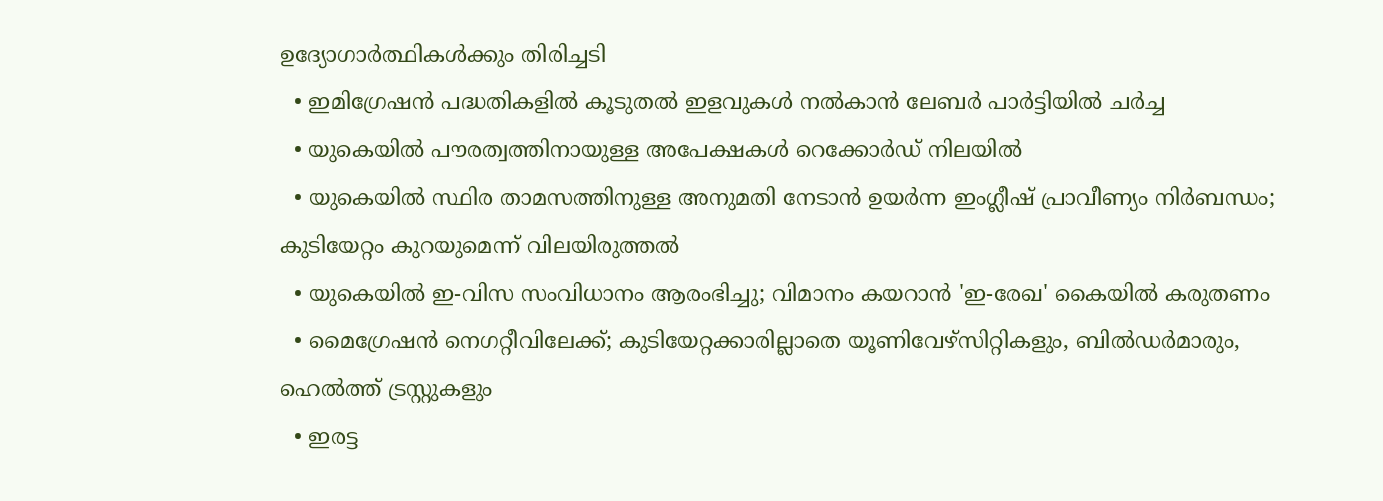ഉദ്യോഗാര്‍ത്ഥികള്‍ക്കും തിരിച്ചടി
  • ഇമിഗ്രേഷന്‍ പദ്ധതികളില്‍ കൂടുതല്‍ ഇളവുകള്‍ നല്‍കാന്‍ ലേബര്‍ പാര്‍ട്ടിയില്‍ ചര്‍ച്ച
  • യുകെയില്‍ പൗരത്വത്തിനായുള്ള അപേക്ഷകള്‍ റെക്കോര്‍ഡ് നിലയില്‍
  • യുകെയില്‍ സ്ഥിര താമസത്തിനുള്ള അനുമതി നേടാന്‍ ഉയര്‍ന്ന ഇംഗ്ലീഷ് പ്രാവീണ്യം നിര്‍ബന്ധം; കുടിയേറ്റം കുറയുമെന്ന് വിലയിരുത്തല്‍
  • യുകെയില്‍ ഇ-വിസ സംവിധാനം ആരംഭിച്ചു; വിമാനം കയറാന്‍ 'ഇ-രേഖ' കൈയില്‍ കരുതണം
  • മൈഗ്രേഷന്‍ നെഗറ്റീവിലേക്ക്; കുടിയേറ്റക്കാരില്ലാതെ യൂണിവേഴ്‌സിറ്റികളും, ബില്‍ഡര്‍മാരും, ഹെല്‍ത്ത് ട്രസ്റ്റുകളും
  • ഇരട്ട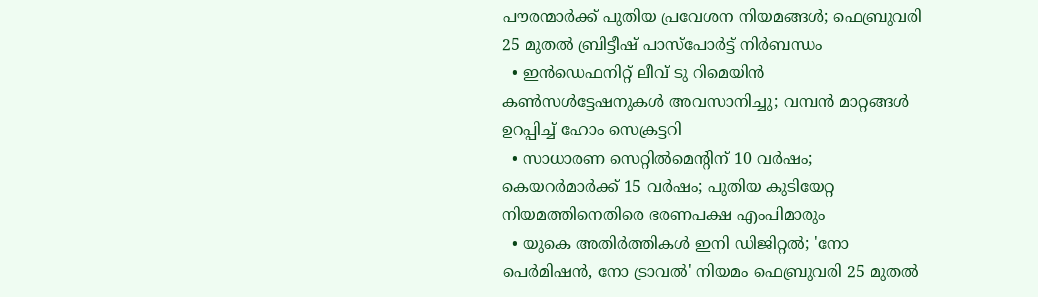പൗരന്മാര്‍ക്ക് പുതിയ പ്രവേശന നിയമങ്ങള്‍; ഫെബ്രുവരി 25 മുതല്‍ ബ്രിട്ടീഷ് പാസ്‌പോര്‍ട്ട് നിര്‍ബന്ധം
  • ഇന്‍ഡെഫനിറ്റ് ലീവ് ടു റിമെയിന്‍ കണ്‍സള്‍ട്ടേഷനുകള്‍ അവസാനിച്ചു; വമ്പന്‍ മാറ്റങ്ങള്‍ ഉറപ്പിച്ച് ഹോം സെക്രട്ടറി
  • സാധാരണ സെറ്റില്‍മെന്റിന് 10 വര്‍ഷം; കെയറര്‍മാര്‍ക്ക് 15 വര്‍ഷം; പുതിയ കുടിയേറ്റ നിയമത്തിനെതിരെ ഭരണപക്ഷ എംപിമാരും
  • യുകെ അതിര്‍ത്തികള്‍ ഇനി ഡിജിറ്റല്‍; 'നോ പെര്‍മിഷന്‍, നോ ട്രാവല്‍' നിയമം ഫെബ്രുവരി 25 മുതല്‍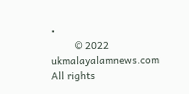•
        © 2022 ukmalayalamnews.com All rights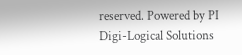reserved. Powered by PI Digi-Logical Solutions